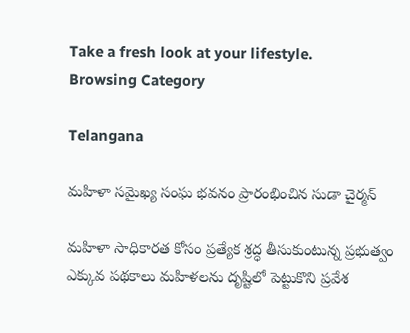Take a fresh look at your lifestyle.
Browsing Category

Telangana

మహిళా సమైఖ్య సంఘ భవనం ప్రారంభించిన సుడా చైర్మన్

మహిళా సాధికారత కోసం ప్రత్యేక శ్రద్ధ తీసుకుంటున్న ప్రభుత్వం ఎక్కువ పథకాలు మహిళలను దృష్టిలో పెట్టుకొని ప్రవేశ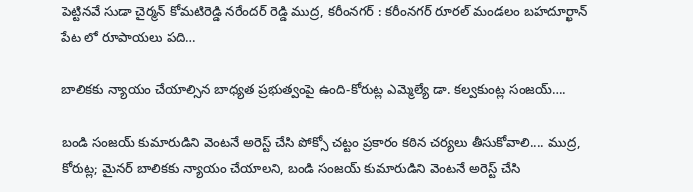పెట్టినవే సుడా చైర్మన్ కోమటిరెడ్డి నరేందర్ రెడ్డి ముద్ర, కరీంనగర్ : కరీంనగర్ రూరల్ మండలం బహదూర్ఖాన్ పేట లో రూపాయలు పది…

బాలికకు న్యాయం చేయాల్సిన బాధ్యత ప్రభుత్వంపై ఉంది-కోరుట్ల ఎమ్మెల్యే డా. కల్వకుంట్ల సంజయ్….

బండి సంజయ్ కుమారుడిని వెంటనే అరెస్ట్ చేసి పోక్సో చట్టం ప్రకారం కఠిన చర్యలు తీసుకోవాలి.... ముద్ర, కోరుట్ల; మైనర్ బాలికకు న్యాయం చేయాలని, బండి సంజయ్ కుమారుడిని వెంటనే అరెస్ట్ చేసి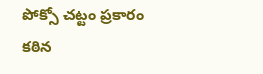పోక్సో చట్టం ప్రకారం కఠిన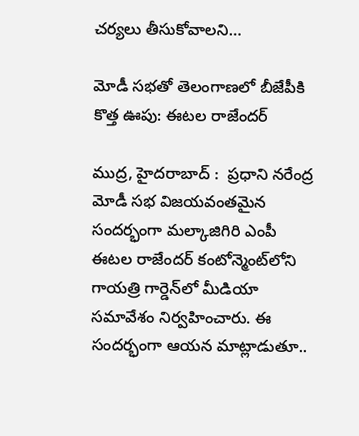చర్యలు తీసుకోవాలని…

మోడీ సభతో తెలంగాణలో బీజేపీకి కొత్త ఊపు: ఈటల రాజేందర్

ముద్ర, హైదరాబాద్ :  ప్రధాని నరేంద్ర మోడీ సభ విజయవంతమైన సందర్భంగా మల్కాజిగిరి ఎంపీ ఈటల రాజేందర్ కంటోన్మెంట్‌లోని గాయత్రి గార్డెన్‌లో మీడియా సమావేశం నిర్వహించారు. ఈ సందర్భంగా ఆయన మాట్లాడుతూ..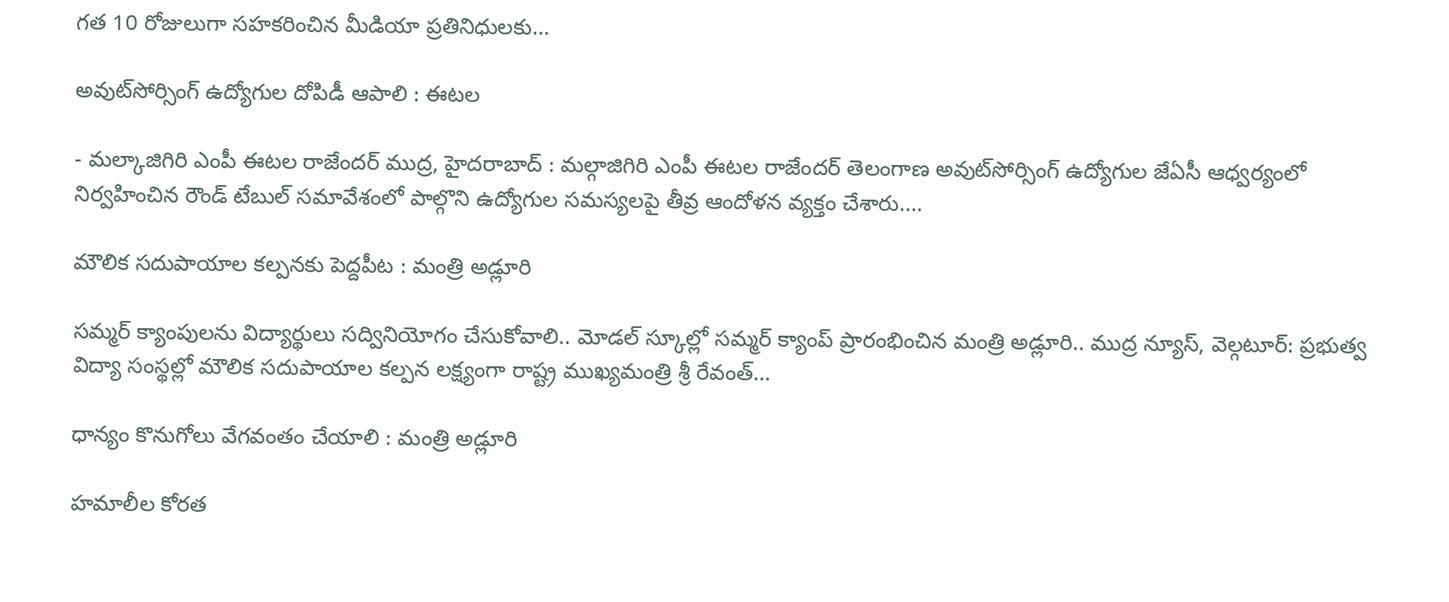గత 10 రోజులుగా సహకరించిన మీడియా ప్రతినిధులకు…

అవుట్‌సోర్సింగ్ ఉద్యోగుల దోపిడీ ఆపాలి : ఈటల

- మల్కాజిగిరి ఎంపీ ఈటల రాజేందర్ ముద్ర, హైదరాబాద్ : మల్గాజిగిరి ఎంపీ ఈటల రాజేందర్ తెలంగాణ అవుట్‌సోర్సింగ్ ఉద్యోగుల జేఏసీ ఆధ్వర్యంలో నిర్వహించిన రౌండ్ టేబుల్ సమావేశంలో పాల్గొని ఉద్యోగుల సమస్యలపై తీవ్ర ఆందోళన వ్యక్తం చేశారు.…

మౌలిక సదుపాయాల కల్పనకు పెద్దపీట : మంత్రి అడ్లూరి

సమ్మర్ క్యాంపులను విద్యార్థులు సద్వినియోగం చేసుకోవాలి.. మోడల్ స్కూల్లో సమ్మర్ క్యాంప్ ప్రారంభించిన మంత్రి అడ్లూరి.. ముద్ర న్యూస్, వెల్గటూర్: ప్రభుత్వ విద్యా సంస్థల్లో మౌలిక సదుపాయాల కల్పన లక్ష్యంగా రాష్ట్ర ముఖ్యమంత్రి శ్రీ రేవంత్…

ధాన్యం కొనుగోలు వేగవంతం చేయాలి : మంత్రి అడ్లూరి

హమాలీల కోరత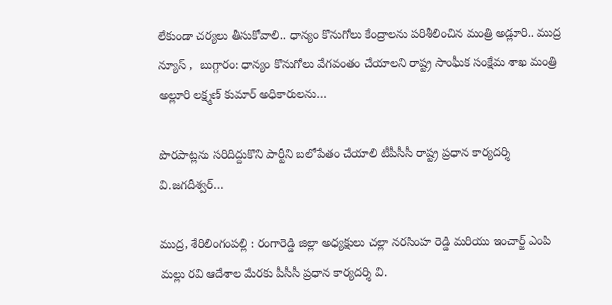లేకుండా చర్యలు తీసుకోవాలి.. ధాన్యం కొనుగోలు కేంద్రాలను పరిశీలించిన మంత్రి అడ్లూరి.. ముద్ర న్యూస్ ,  బుగ్గారం: ధాన్యం కొనుగోలు వేగవంతం చేయాలని రాష్ట్ర సాంఘీక సంక్షేమ శాఖ మంత్రి అల్లూరి లక్ష్మణ్ కుమార్ అధికారులను…

పొరపాట్లను సరిదిద్దుకొని పార్టీని బలోపేతం చేయాలి టీపీసీసీ రాష్ట్ర ప్రధాన కార్యదర్శి వి.జగదీశ్వర్…

ముద్ర, శేరిలింగంపల్లి : రంగారెడ్డి జిల్లా అధ్యక్షులు చల్లా నరసింహ రెడ్డి మరియు ఇంచార్జ్ ఎంపి మల్లు రవి ఆదేశాల మేరకు పీసీసీ ప్రధాన కార్యదర్శి వి.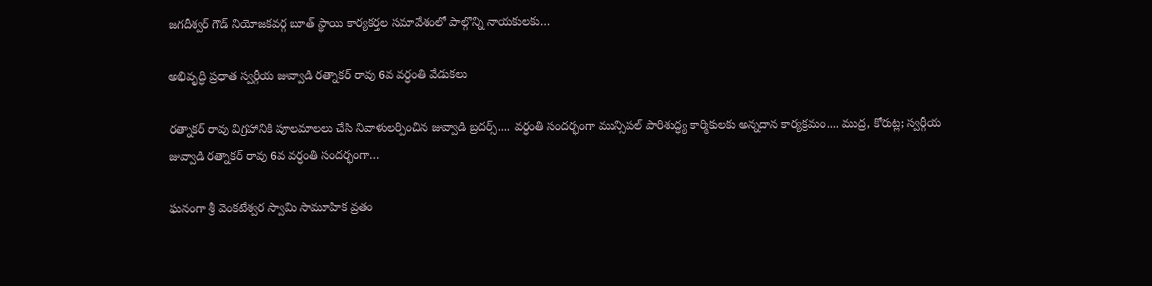జగదీశ్వర్ గౌడ్ నియోజకవర్గ బూత్ స్థాయి కార్యకర్తల సమావేశంలో పాల్గొన్ని నాయకులకు…

అభివృద్ధి ప్రధాత స్వర్గీయ జువ్వాడి రత్నాకర్ రావు 6వ వర్ధంతి వేడుకలు

రత్నాకర్ రావు విగ్రహానికి పూలమాలలు చేసి నివాళులర్పించిన జువ్వాడి బ్రదర్స్.... వర్ధంతి సందర్భంగా మున్సిపల్ పారిశుద్ధ్య కార్మికులకు అన్నదాన కార్యక్రమం.... ముద్ర, కోరుట్ల; స్వర్గీయ జువ్వాడి రత్నాకర్ రావు 6వ వర్ధంతి సందర్భంగా…

ఘనంగా శ్రీ వెంకటేశ్వర స్వామి సామూహిక వ్రతం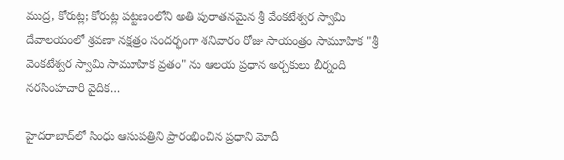ముద్ర, కోరుట్ల; కోరుట్ల పట్టణంలోని అతి పురాతనమైన శ్రీ వేంకటేశ్వర స్వామి దేవాలయంలో శ్రవణా నక్షత్రం సందర్భంగా శనివారం రోజు సాయంత్రం సామూహిక "శ్రీ వెంకటేశ్వర స్వామి సామూహిక వ్రతం" ను ఆలయ ప్రధాన అర్చకులు బీర్నంది నరసింహచారి వైదిక…

హైదరాబాద్‌లో సింధు ఆసుపత్రిని ప్రారంభించిన ప్రధాని మోదీ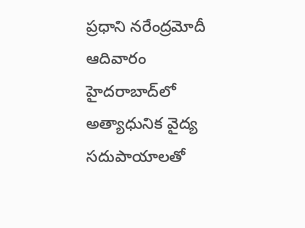ప్రధాని నరేంద్రమోదీ ఆదివారం హైదరాబాద్‌లో అత్యాధునిక వైద్య సదుపాయాలతో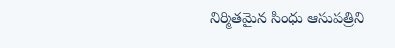నిర్మితమైన సింధు ఆసుపత్రిని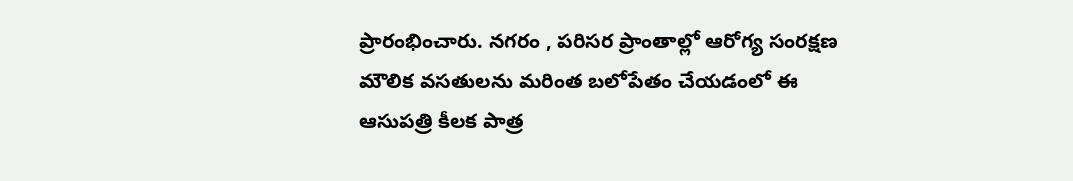ప్రారంభించారు. నగరం , పరిసర ప్రాంతాల్లో ఆరోగ్య సంరక్షణ మౌలిక వసతులను మరింత బలోపేతం చేయడంలో ఈ ఆసుపత్రి కీలక పాత్ర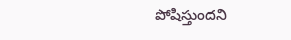పోషిస్తుందని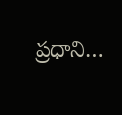ప్రధాని…